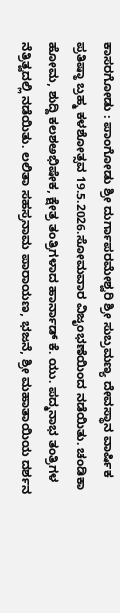ಕಾಸರಗೋಡು : ಪಾಂಗೋಡು ಶ್ರೀ ದುರ್ಗಾಪರಮೇಶ್ವರಿ ಶ್ರೀ ಸುಬ್ರಮಣ್ಯ ದೇವಸ್ಥಾನ ವಾರ್ಷಿಕ ಪ್ರತಿಷ್ಠಾ ಬ್ರಹ್ಮ ಕಳಶೋತ್ಸವ 19.5.2026.ಸೋಮವಾರ ವಿಜೃಂಭಣೆಯಿಂದ ನಡೆಯಿತು. ಚಂಡಿಕಾ ಹೋಮ, ಶುದ್ದಿ ಕಲಶಅಭಿಷೇಕ, ಕ್ಷೇತ್ರ ತಂತ್ರಿಗಳಾದ ಹಾರ್ನಾಡ್ ಕೆ. ಯು. ಪದ್ಮನಾಭ ತಂತ್ರಿಗಳ ನೆತ್ರಿತ್ವದಲ್ಲಿ ನಡೆಯಿತು. ಲಲಿತಾ ಸಹಸ್ರನಾಮ ಪಾರಾಯಣ, ಭಜನೆ, ಶ್ರೀ ಮಹಾತಾಯಿಯ ದರ್ಶನ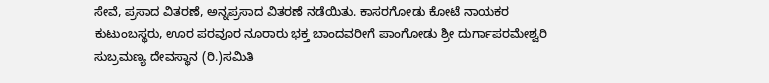ಸೇವೆ, ಪ್ರಸಾದ ವಿತರಣೆ, ಅನ್ನಪ್ರಸಾದ ವಿತರಣೆ ನಡೆಯಿತು. ಕಾಸರಗೋಡು ಕೋಟೆ ನಾಯಕರ ಕುಟುಂಬಸ್ಥರು, ಊರ ಪರವೂರ ನೂರಾರು ಭಕ್ತ ಬಾಂದವರೀಗೆ ಪಾಂಗೋಡು ಶ್ರೀ ದುರ್ಗಾಪರಮೇಶ್ವರಿ ಸುಬ್ರಮಣ್ಯ ದೇವಸ್ಥಾನ (ರಿ.)ಸಮಿತಿ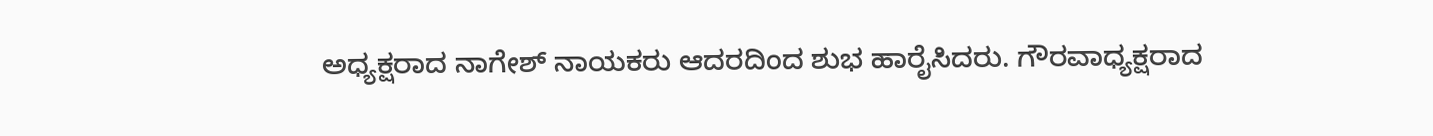ಅಧ್ಯಕ್ಷರಾದ ನಾಗೇಶ್ ನಾಯಕರು ಆದರದಿಂದ ಶುಭ ಹಾರೈಸಿದರು. ಗೌರವಾಧ್ಯಕ್ಷರಾದ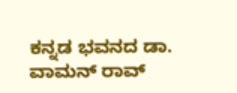ಕನ್ನಡ ಭವನದ ಡಾ. ವಾಮನ್ ರಾವ್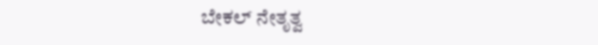ಬೇಕಲ್ ನೇತೃತ್ವ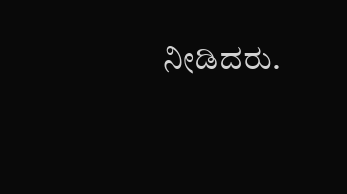ನೀಡಿದರು.